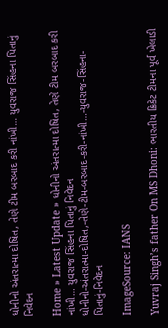ધોનીનો અંતરાત્મા દોષિત, તેણે ટીમ બરબાદ કરી નાંખી… યુવરાજ સિંહના પિતાનું નિવેદન

Home » Latest Update » ધોનીનો અંતરાત્મા દોષિત, તેણે ટીમ બરબાદ કરી નાંખી… યુવરાજ સિંહના પિતાનું નિવેદન
ધોનીનો-અંતરાત્મા-દોષિત,-તેણે-ટીમ-બરબાદ-કરી-નાંખી…-યુવરાજ-સિંહના-પિતાનું-નિવેદન

ImageSource: IANS

Yuvraj Singh’s father On MS Dhoni: ભારતીય ક્રિકેટ ટીમના પૂર્વ ખેલાડી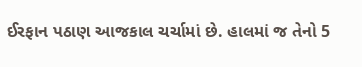ઈરફાન પઠાણ આજકાલ ચર્ચામાં છે. હાલમાં જ તેનો 5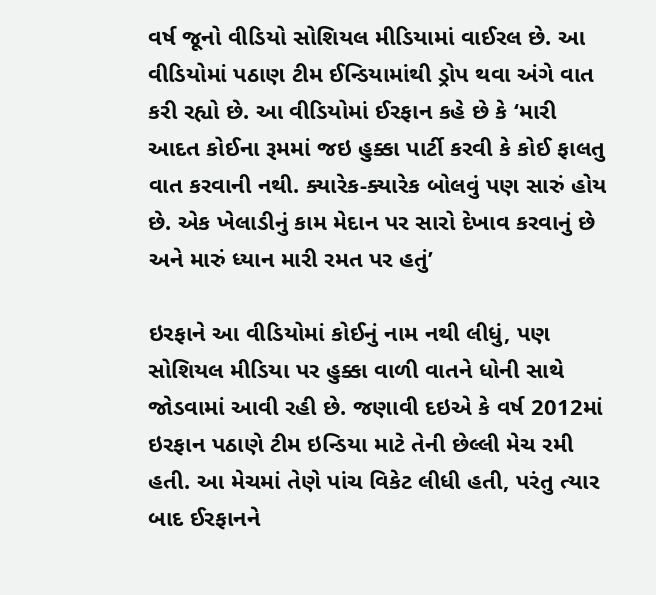વર્ષ જૂનો વીડિયો સોશિયલ મીડિયામાં વાઈરલ છે. આ વીડિયોમાં પઠાણ ટીમ ઈન્ડિયામાંથી ડ્રોપ થવા અંગે વાત કરી રહ્યો છે. આ વીડિયોમાં ઈરફાન કહે છે કે ‘મારી આદત કોઈના રૂમમાં જઇ હુક્કા પાર્ટી કરવી કે કોઈ ફાલતુ વાત કરવાની નથી. ક્યારેક-ક્યારેક બોલવું પણ સારું હોય છે. એક ખેલાડીનું કામ મેદાન પર સારો દેખાવ કરવાનું છે અને મારું ધ્યાન મારી રમત પર હતું’

ઇરફાને આ વીડિયોમાં કોઈનું નામ નથી લીધું, પણ સોશિયલ મીડિયા પર હુક્કા વાળી વાતને ધોની સાથે જોડવામાં આવી રહી છે. જણાવી દઇએ કે વર્ષ 2012માં ઇરફાન પઠાણે ટીમ ઇન્ડિયા માટે તેની છેલ્લી મેચ રમી હતી. આ મેચમાં તેણે પાંચ વિકેટ લીધી હતી, પરંતુ ત્યાર બાદ ઈરફાનને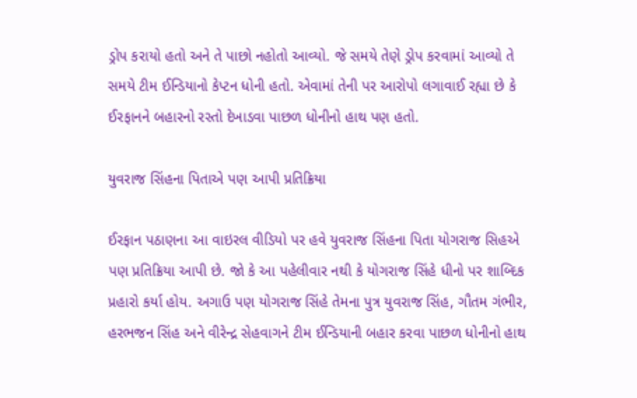ડ્રોપ કરાયો હતો અને તે પાછો નહોતો આવ્યો. જે સમયે તેણે ડ્રોપ કરવામાં આવ્યો તે સમયે ટીમ ઈન્ડિયાનો કેપ્ટન ધોની હતો. એવામાં તેની પર આરોપો લગાવાઈ રહ્યા છે કે ઈરફાનને બહારનો રસ્તો દેખાડવા પાછળ ધોનીનો હાથ પણ હતો.

યુવરાજ સિંહના પિતાએ પણ આપી પ્રતિક્રિયા

ઈરફાન પઠાણના આ વાઇરલ વીડિયો પર હવે યુવરાજ સિંહના પિતા યોગરાજ સિહએ પણ પ્રતિક્રિયા આપી છે. જો કે આ પહેલીવાર નથી કે યોગરાજ સિંહે ધીનો પર શાબ્દિક પ્રહારો કર્યા હોય. અગાઉ પણ યોગરાજ સિંહે તેમના પુત્ર યુવરાજ સિંહ, ગૌતમ ગંભીર, હરભજન સિંહ અને વીરેન્દ્ર સેહવાગને ટીમ ઈન્ડિયાની બહાર કરવા પાછળ ધોનીનો હાથ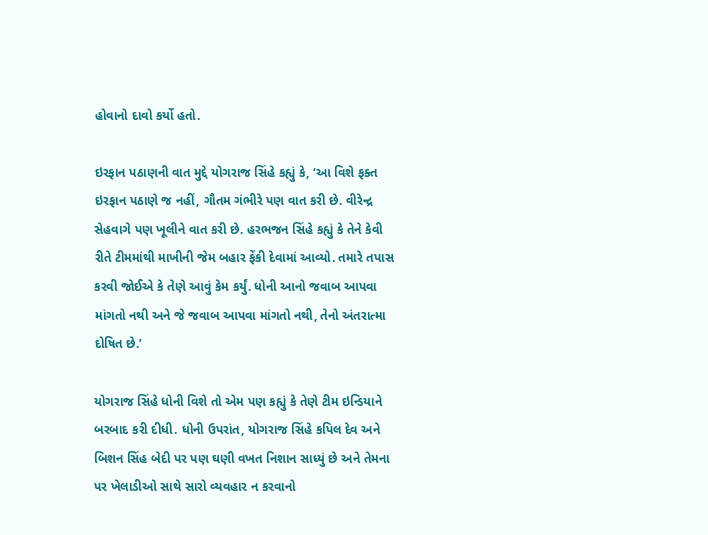હોવાનો દાવો કર્યો હતો.

ઇરફાન પઠાણની વાત મુદ્દે યોગરાજ સિંહે કહ્યું કે, ‘આ વિશે ફક્ત ઇરફાન પઠાણે જ નહીં, ગૌતમ ગંભીરે પણ વાત કરી છે. વીરેન્દ્ર સેહવાગે પણ ખૂલીને વાત કરી છે. હરભજન સિંહે કહ્યું કે તેને કેવી રીતે ટીમમાંથી માખીની જેમ બહાર ફેંકી દેવામાં આવ્યો. તમારે તપાસ કરવી જોઈએ કે તેણે આવું કેમ કર્યું. ધોની આનો જવાબ આપવા માંગતો નથી અને જે જવાબ આપવા માંગતો નથી, તેનો અંતરાત્મા દોષિત છે.’

યોગરાજ સિંહે ધોની વિશે તો એમ પણ કહ્યું કે તેણે ટીમ ઇન્ડિયાને બરબાદ કરી દીધી. ધોની ઉપરાંત, યોગરાજ સિંહે કપિલ દેવ અને બિશન સિંહ બેદી પર પણ ઘણી વખત નિશાન સાધ્યું છે અને તેમના પર ખેલાડીઓ સાથે સારો વ્યવહાર ન કરવાનો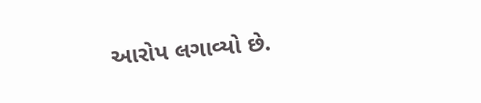આરોપ લગાવ્યો છે.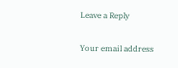Leave a Reply

Your email address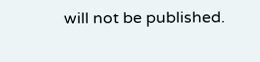will not be published.